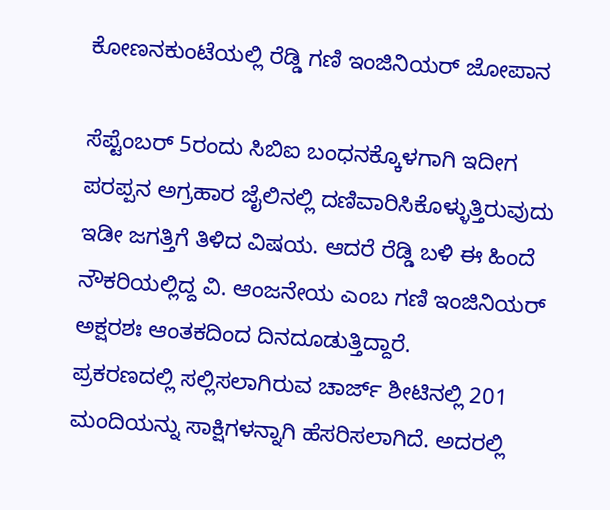ಕೋಣನಕುಂಟೆಯಲ್ಲಿ ರೆಡ್ಡಿ ಗಣಿ ಇಂಜಿನಿಯರ್ ಜೋಪಾನ

ಸೆಪ್ಟೆಂಬರ್ 5ರಂದು ಸಿಬಿಐ ಬಂಧನಕ್ಕೊಳಗಾಗಿ ಇದೀಗ ಪರಪ್ಪನ ಅಗ್ರಹಾರ ಜೈಲಿನಲ್ಲಿ ದಣಿವಾರಿಸಿಕೊಳ್ಳುತ್ತಿರುವುದು ಇಡೀ ಜಗತ್ತಿಗೆ ತಿಳಿದ ವಿಷಯ. ಆದರೆ ರೆಡ್ಡಿ ಬಳಿ ಈ ಹಿಂದೆ ನೌಕರಿಯಲ್ಲಿದ್ದ ವಿ. ಆಂಜನೇಯ ಎಂಬ ಗಣಿ ಇಂಜಿನಿಯರ್ ಅಕ್ಷರಶಃ ಆಂತಕದಿಂದ ದಿನದೂಡುತ್ತಿದ್ದಾರೆ.
ಪ್ರಕರಣದಲ್ಲಿ ಸಲ್ಲಿಸಲಾಗಿರುವ ಚಾರ್ಜ್ ಶೀಟಿನಲ್ಲಿ 201 ಮಂದಿಯನ್ನು ಸಾಕ್ಷಿಗಳನ್ನಾಗಿ ಹೆಸರಿಸಲಾಗಿದೆ. ಅದರಲ್ಲಿ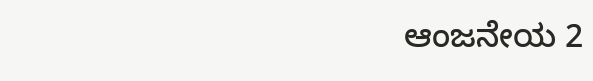ಆಂಜನೇಯ 2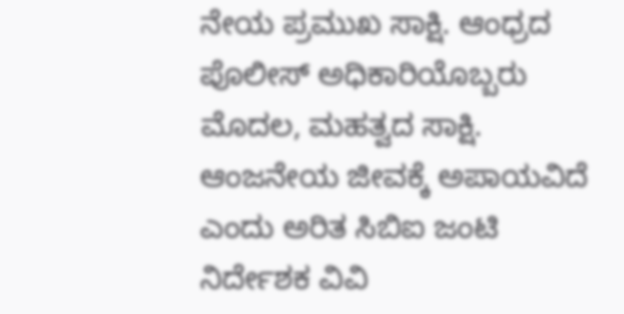ನೇಯ ಪ್ರಮುಖ ಸಾಕ್ಷಿ. ಆಂಧ್ರದ ಪೊಲೀಸ್ ಅಧಿಕಾರಿಯೊಬ್ಬರು ಮೊದಲ, ಮಹತ್ವದ ಸಾಕ್ಷಿ. ಆಂಜನೇಯ ಜೀವಕ್ಕೆ ಅಪಾಯವಿದೆ ಎಂದು ಅರಿತ ಸಿಬಿಐ ಜಂಟಿ ನಿರ್ದೇಶಕ ವಿವಿ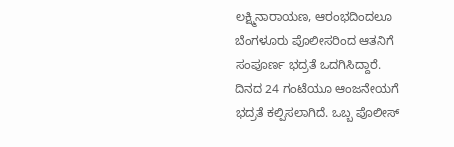ಲಕ್ಷ್ಮಿನಾರಾಯಣ, ಆರಂಭದಿಂದಲೂ ಬೆಂಗಳೂರು ಪೊಲೀಸರಿಂದ ಆತನಿಗೆ ಸಂಪೂರ್ಣ ಭದ್ರತೆ ಒದಗಿಸಿದ್ದಾರೆ.
ದಿನದ 24 ಗಂಟೆಯೂ ಆಂಜನೇಯಗೆ ಭದ್ರತೆ ಕಲ್ಪಿಸಲಾಗಿದೆ. ಒಬ್ಬ ಪೊಲೀಸ್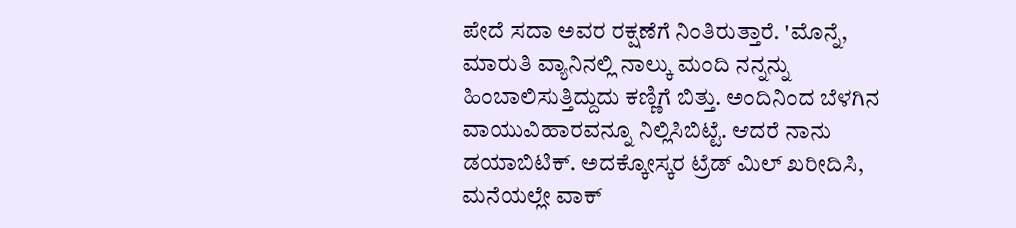ಪೇದೆ ಸದಾ ಅವರ ರಕ್ಷಣೆಗೆ ನಿಂತಿರುತ್ತಾರೆ. 'ಮೊನ್ನೆ, ಮಾರುತಿ ವ್ಯಾನಿನಲ್ಲಿ ನಾಲ್ಕು ಮಂದಿ ನನ್ನನ್ನು ಹಿಂಬಾಲಿಸುತ್ತಿದ್ದುದು ಕಣ್ಣಿಗೆ ಬಿತ್ತು. ಅಂದಿನಿಂದ ಬೆಳಗಿನ ವಾಯುವಿಹಾರವನ್ನೂ ನಿಲ್ಲಿಸಿಬಿಟ್ಟೆ. ಆದರೆ ನಾನು ಡಯಾಬಿಟಿಕ್. ಅದಕ್ಕೋಸ್ಕರ ಟ್ರೆಡ್ ಮಿಲ್ ಖರೀದಿಸಿ, ಮನೆಯಲ್ಲೇ ವಾಕ್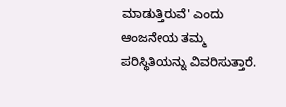ಮಾಡುತ್ತಿರುವೆ' ಎಂದು ಆಂಜನೇಯ ತಮ್ಮ ಪರಿಸ್ಥಿತಿಯನ್ನು ವಿವರಿಸುತ್ತಾರೆ.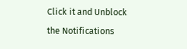Click it and Unblock the Notifications